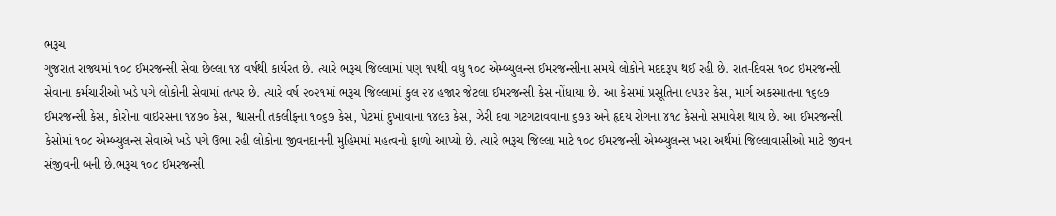ભરૂચ
ગુજરાત રાજ્યમાં ૧૦૮ ઈમરજન્સી સેવા છેલ્લા ૧૪ વર્ષથી કાર્યરત છે. ત્યારે ભરૂચ જિલ્લામાં પણ ૧૫થી વધુ ૧૦૮ એમ્બ્યુલન્સ ઈમરજન્સીના સમયે લોકોને મદદરૂપ થઈ રહી છે. રાત-દિવસ ૧૦૮ ઇમરજન્સી સેવાના કર્મચારીઓ ખડે પગે લોકોની સેવામાં તત્પર છે. ત્યારે વર્ષ ૨૦૨૧માં ભરૂચ જિલ્લામાં કુલ ૨૪ હજાર જેટલા ઈમરજન્સી કેસ નોંધાયા છે. આ કેસમાં પ્રસૂતિના ૯૫૩૨ કેસ, માર્ગ અકસ્માતના ૧૬૯૭ ઈમરજન્સી કેસ, કોરોના વાઇરસના ૧૪૭૦ કેસ, શ્વાસની તકલીફના ૧૦૬૭ કેસ, પેટમાં દુખાવાના ૧૪૯૩ કેસ, ઝેરી દવા ગટગટાવવાના ૬૭૩ અને હૃદય રોગના ૪૧૮ કેસનો સમાવેશ થાય છે. આ ઈમરજન્સી કેસોમાં ૧૦૮ એમ્બ્યુલન્સ સેવાએ ખડે પગે ઉભા રહી લોકોના જીવનદાનની મુહિમમાં મહત્વનો ફાળો આપ્યો છે. ત્યારે ભરૂચ જિલ્લા માટે ૧૦૮ ઈમરજન્સી એમ્બ્યુલન્સ ખરા અર્થમાં જિલ્લાવાસીઓ માટે જીવન સંજીવની બની છે.ભરૂચ ૧૦૮ ઈમરજન્સી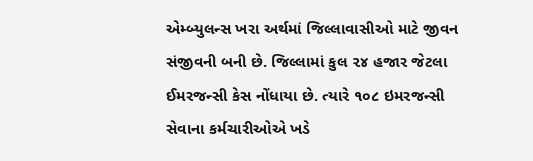એમ્બ્યુલન્સ ખરા અર્થમાં જિલ્લાવાસીઓ માટે જીવન સંજીવની બની છે. જિલ્લામાં કુલ ૨૪ હજાર જેટલા ઈમરજન્સી કેસ નોંધાયા છે. ત્યારે ૧૦૮ ઇમરજન્સી સેવાના કર્મચારીઓએ ખડે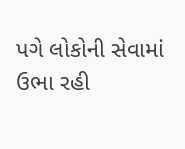પગે લોકોની સેવામાં ઉભા રહી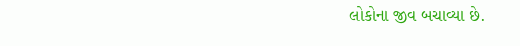લોકોના જીવ બચાવ્યા છે.